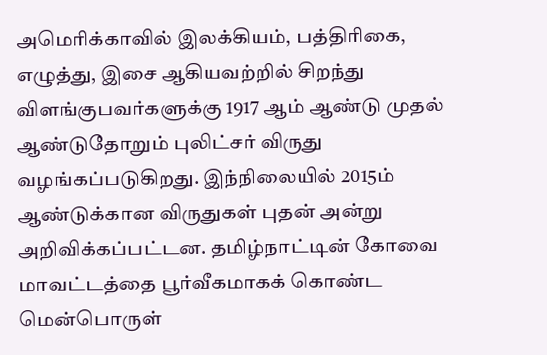அமெரிக்காவில் இலக்கியம், பத்திரிகை, எழுத்து, இசை ஆகியவற்றில் சிறந்து விளங்குபவர்களுக்கு 1917 ஆம் ஆண்டு முதல் ஆண்டுதோறும் புலிட்சர் விருது வழங்கப்படுகிறது. இந்நிலையில் 2015ம் ஆண்டுக்கான விருதுகள் புதன் அன்று அறிவிக்கப்பட்டன. தமிழ்நாட்டின் கோவை மாவட்டத்தை பூர்வீகமாகக் கொண்ட மென்பொருள்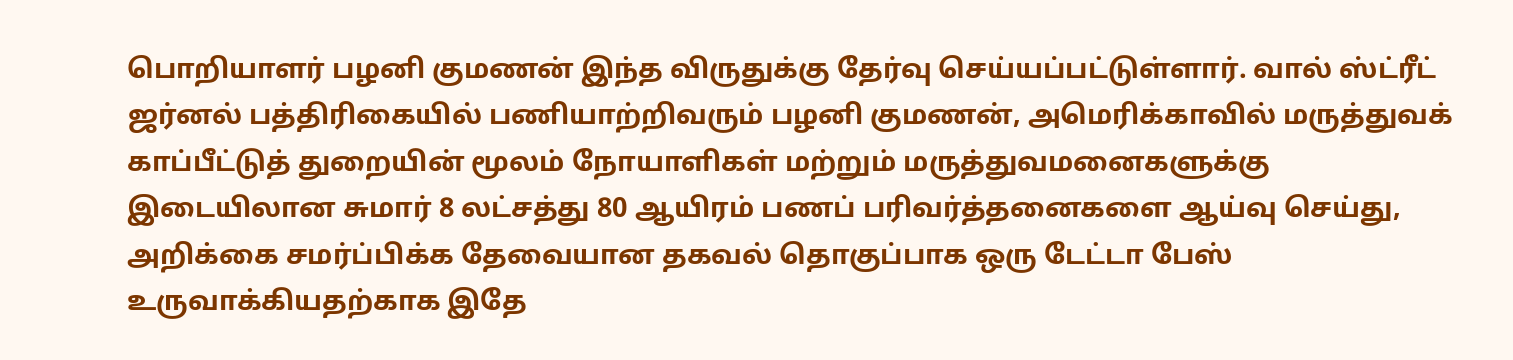பொறியாளர் பழனி குமணன் இந்த விருதுக்கு தேர்வு செய்யப்பட்டுள்ளார். வால் ஸ்ட்ரீட் ஜர்னல் பத்திரிகையில் பணியாற்றிவரும் பழனி குமணன், அமெரிக்காவில் மருத்துவக் காப்பீட்டுத் துறையின் மூலம் நோயாளிகள் மற்றும் மருத்துவமனைகளுக்கு இடையிலான சுமார் 8 லட்சத்து 80 ஆயிரம் பணப் பரிவர்த்தனைகளை ஆய்வு செய்து, அறிக்கை சமர்ப்பிக்க தேவையான தகவல் தொகுப்பாக ஒரு டேட்டா பேஸ் உருவாக்கியதற்காக இதே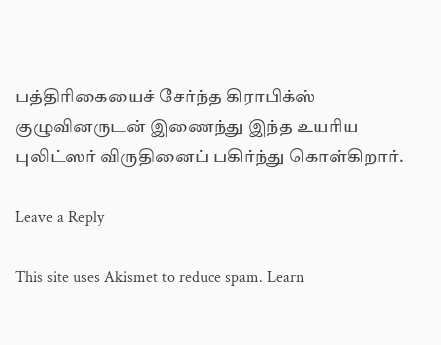பத்திரிகையைச் சேர்ந்த கிராபிக்ஸ் குழுவினருடன் இணைந்து இந்த உயரிய புலிட்ஸர் விருதினைப் பகிர்ந்து கொள்கிறார்.

Leave a Reply

This site uses Akismet to reduce spam. Learn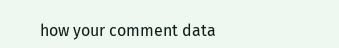how your comment data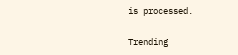is processed.

Trending